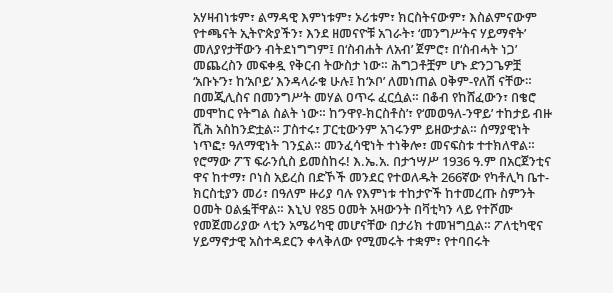አሃዛብነቱም፣ ልማዳዊ እምነቱም፣ ኦሪቱም፣ ክርስትናውም፣ እስልምናውም የተጫናት ኢትዮጵያችን፣ እንደ ዘመናዮቹ አገራት፣ ‘መንግሥትና ሃይማኖት’ መለያየታቸውን ብትደነግግም፤ በ‘ስብሐት ለአብ’ ጀምሮ፣ በ‘ስብሓት ነጋ’ መጨረስን መፍቀዷ የቅርብ ትውስታ ነው። ሕግጋቶቿም ሆኑ ድንጋጌዎቿ ‘አቡኑ’ን፣ ከ‘አቦይ’ እንዳላራቁ ሁሉ፤ ከ‘ኦቦ’ ለመነጠል ዐቅም-የለሽ ናቸው። በመጂሊስና በመንግሥት መሃል ዐጥሩ ፈርሷል። በቆብ የከሸፈውን፣ በቄሮ መሞከር የትግል ስልት ነው። ከ‘ንዋየ-ክርስቶስ’፣ የ‘መወዓለ-ንዋይ’ ተከታይ ብዙ ሺሕ አስከንድቷል። ፓስተሩ፣ ፓርቲውንም አገሩንም ይዘውታል። ሰማያዊነት ነጥፎ፣ ዓለማዊነት ገንኗል። መንፈሳዊነት ተነቅሎ፣ መናፍስቱ ተተክለዋል።
የሮማው ፖፕ ፍራንሲስ ይመስከሩ! እ.ኤ.አ. በታኀሣሥ 1936 ዓ.ም በአርጀንቲና ዋና ከተማ፣ ቦነስ አይረስ በድኾች መንደር የተወለዱት 266ኛው የካቶሊካ ቤተ-ክርስቲያን መሪ፣ በዓለም ዙሪያ ባሉ የእምነቱ ተከታዮች ከተመረጡ ስምንት ዐመት ዐልፏቸዋል። እኒህ የ85 ዐመት አዛውንት በቫቲካን ላይ የተሾሙ የመጀመሪያው ላቲን አሜሪካዊ መሆናቸው በታሪክ ተመዝግቧል። ፖለቲካዊና ሃይማኖታዊ አስተዳደርን ቀላቅለው የሚመሩት ተቋም፣ የተባበሩት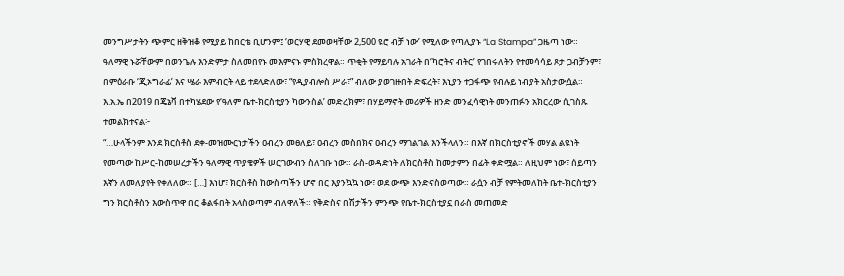መንግሥታትን ጭምር ዘቅዝቆ የሚያይ ከበርቴ ቢሆንም፤ ‘ወርሃዊ ደመወዛቸው 2,500 ዩሮ ብቻ ነው’ የሚለው የጣሊያኑ “La Stampa” ጋዜጣ ነው። ዓለማዊ ኑሯቸውም በወንጌሉ እንድምታ ስለመበየኑ መእምናኑ ምስክረዋል። ጥቂት የማይባሉ አገራት በ‘ካሮትና ብትር’ የገበሩለትን የተመሳሳይ ጾታ ጋብቻንም፣ በምዕራቡ ‘ጂኦግራፊ’ እና ሤራ እምብርት ላይ ተደላድለው፣ “የዲያብሎስ ሥራ፣” ብለው ያወገዙበት ድፍረት፣ እኒያን ተጋፋጭ የብሉይ ነብያት አስታውሷል። እ.አ.ኤ በ2019 በጄኔቫ በተካሄደው የ‘ዓለም ቤተ-ክርስቲያን ካውንስል’ መድረክም፣ በሃይማኖት መሪዎች ዘንድ መንፈሳዊነት መንጠፉን አክርረው ሲገስጹ ተመልክተናል፦
“…ሁላችንም እንደ ክርስቶስ ደቀ-መዝሙርነታችን ዐብረን መፀለይ፣ ዐብረን መስበክና ዐብረን ማገልገል እንችላለን። በእኛ በክርስቲያኖች መሃል ልዩነት የመጣው ከሥር-ከመሠረታችን ዓለማዊ ጥያቄዎች ሠርገውብን ስለገቡ ነው። ራስ-ወዳድነት ለክርስቶስ ከመታምን በፊት ቀድሟል። ለዚህም ነው፣ ሰይጣን እኛን ለመለያየት የቀለለው። […] እነሆ፣ ክርስቶስ ከውስጣችን ሆኖ በር እያንኳኳ ነው፣ ወደ ውጭ እንድናስወጣው። ራሷን ብቻ የምትመለከት ቤተ-ክርስቲያን ግን ክርስቶስን እውስጥዋ በር ቆልፋበት አላስወጣም ብለዋለች። የቅድስና በሽታችን ምንጭ የቤተ-ክርስቲያኗ በራስ መጠመድ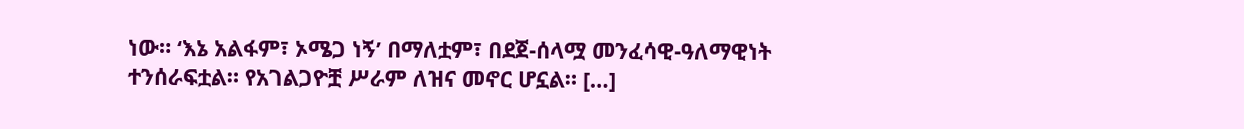ነው። ‘እኔ አልፋም፣ ኦሜጋ ነኝ’ በማለቷም፣ በደጀ-ሰላሟ መንፈሳዊ-ዓለማዊነት ተንሰራፍቷል። የአገልጋዮቿ ሥራም ለዝና መኖር ሆኗል። […]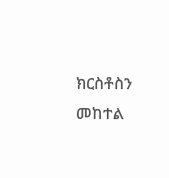ክርስቶስን መከተል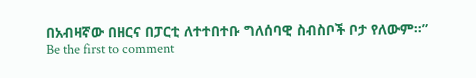በአብዛኛው በዘርና በፓርቲ ለተተበተቡ ግለሰባዊ ስብስቦች ቦታ የለውም።”
Be the first to comment